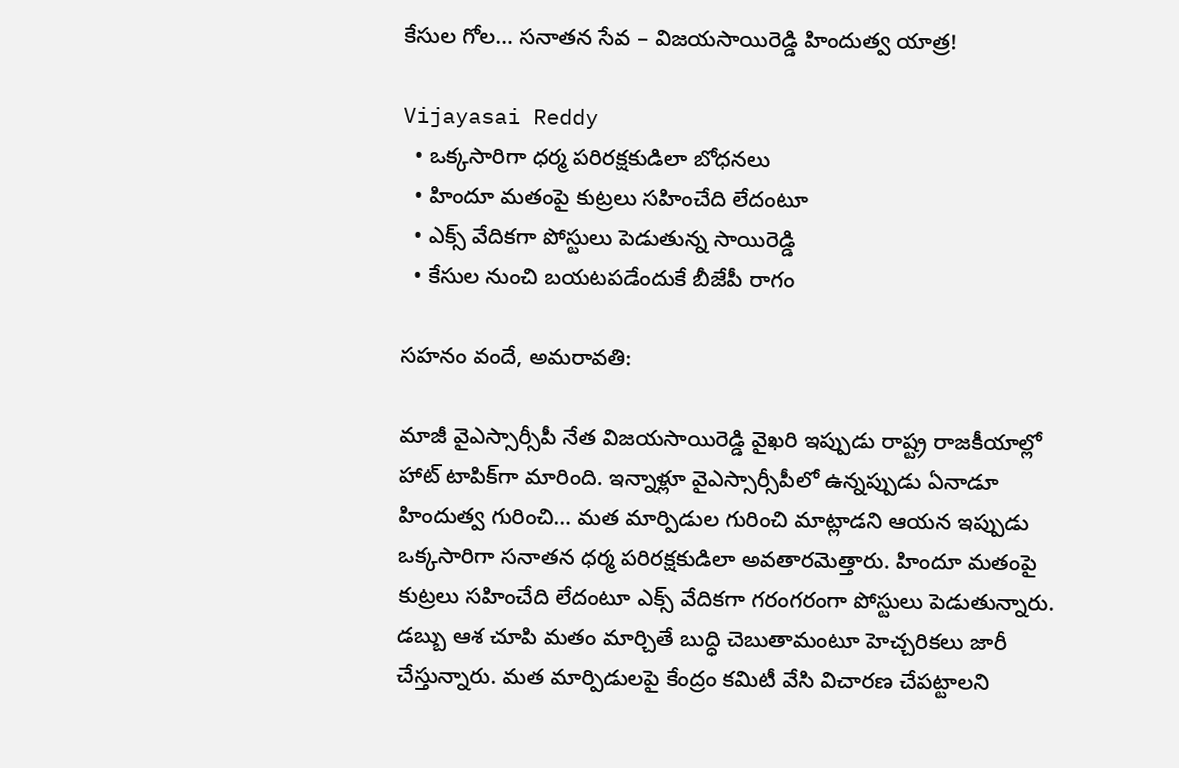కేసుల గోల… సనాతన సేవ – విజయసాయిరెడ్డి హిందుత్వ యాత్ర!

Vijayasai Reddy
  • ఒక్కసారిగా ధర్మ పరిరక్షకుడిలా బోధనలు
  • హిందూ మతంపై కుట్రలు సహించేది లేదంటూ
  • ఎక్స్ వేదికగా పోస్టులు పెడుతున్న సాయిరెడ్డి
  • కేసుల నుంచి బయటపడేందుకే బీజేపీ రాగం

సహనం వందే, అమరావతి:

మాజీ వైఎస్సార్సీపీ నేత విజయసాయిరెడ్డి వైఖరి ఇప్పుడు రాష్ట్ర రాజకీయాల్లో హాట్ టాపిక్‌గా మారింది. ఇన్నాళ్లూ వైఎస్సార్సీపీలో ఉన్నప్పుడు ఏనాడూ హిందుత్వ గురించి… మత మార్పిడుల గురించి మాట్లాడని ఆయన ఇప్పుడు ఒక్కసారిగా సనాతన ధర్మ పరిరక్షకుడిలా అవతారమెత్తారు. హిందూ మతంపై కుట్రలు సహించేది లేదంటూ ఎక్స్ వేదికగా గరంగరంగా పోస్టులు పెడుతున్నారు. డబ్బు ఆశ చూపి మతం మార్చితే బుద్ధి చెబుతామంటూ హెచ్చరికలు జారీ చేస్తున్నారు. మత మార్పిడులపై కేంద్రం కమిటీ వేసి విచారణ చేపట్టాలని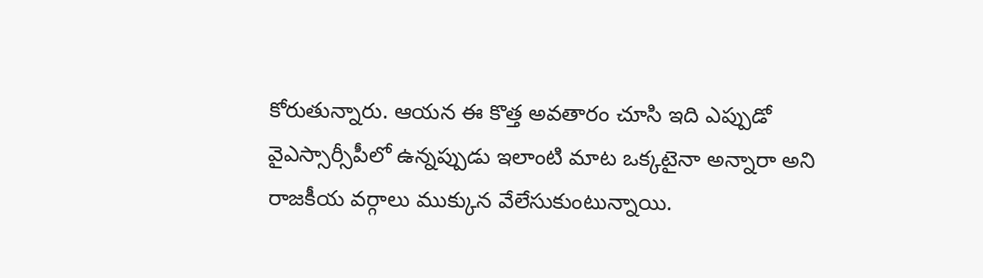కోరుతున్నారు. ఆయన ఈ కొత్త అవతారం చూసి ఇది ఎప్పుడో వైఎస్సార్సీపీలో ఉన్నప్పుడు ఇలాంటి మాట ఒక్కటైనా అన్నారా అని రాజకీయ వర్గాలు ముక్కున వేలేసుకుంటున్నాయి.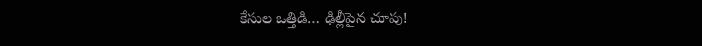కేసుల ఒత్తిడి… ఢిల్లీపైన చూపు!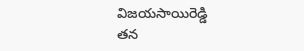విజయసాయిరెడ్డి
తన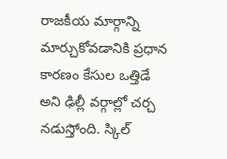రాజకీయ మార్గాన్ని మార్చుకోవడానికి ప్రధాన కారణం కేసుల ఒత్తిడే అని ఢిల్లీ వర్గాల్లో చర్చ నడుస్తోంది. స్కిల్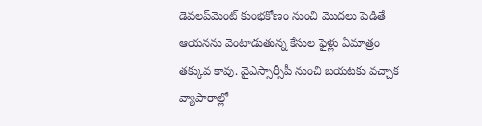డెవలప్‌మెంట్ కుంభకోణం నుంచి మొదలు పెడితే ఆయనను వెంటాడుతున్న కేసుల ఫైళ్లు ఏమాత్రం తక్కువ కావు. వైఎస్సార్సీపీ నుంచి బయటకు వచ్చాక వ్యాపారాల్లో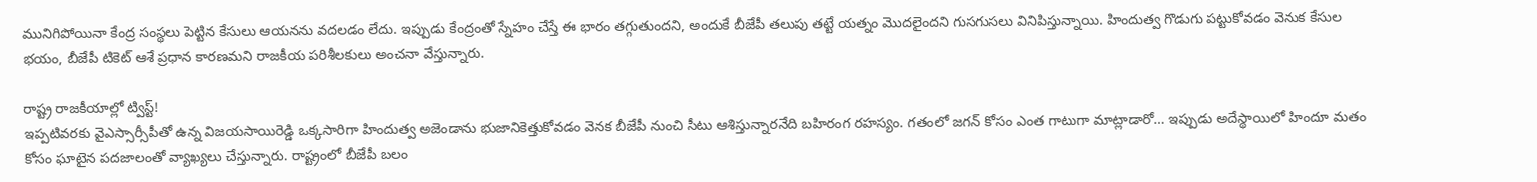మునిగిపోయినా కేంద్ర సంస్థలు పెట్టిన కేసులు ఆయనను వదలడం లేదు. ఇప్పుడు కేంద్రంతో స్నేహం చేస్తే ఈ భారం తగ్గుతుందని, అందుకే బీజేపీ తలుపు తట్టే యత్నం మొదలైందని గుసగుసలు వినిపిస్తున్నాయి. హిందుత్వ గొడుగు పట్టుకోవడం వెనుక కేసుల భయం, బీజేపీ టికెట్ ఆశే ప్రధాన కారణమని రాజకీయ పరిశీలకులు అంచనా వేస్తున్నారు.

రాష్ట్ర రాజకీయాల్లో ట్విస్ట్!
ఇప్పటివరకు వైఎస్సార్సీపీతో ఉన్న విజయసాయిరెడ్డి ఒక్కసారిగా హిందుత్వ అజెండాను భుజానికెత్తుకోవడం వెనక బీజేపీ నుంచి సీటు ఆశిస్తున్నారనేది బహిరంగ రహస్యం. గతంలో జగన్ కోసం ఎంత గాటుగా మాట్లాడారో… ఇప్పుడు అదేస్థాయిలో హిందూ మతం కోసం ఘాటైన పదజాలంతో వ్యాఖ్యలు చేస్తున్నారు. రాష్ట్రంలో బీజేపీ బలం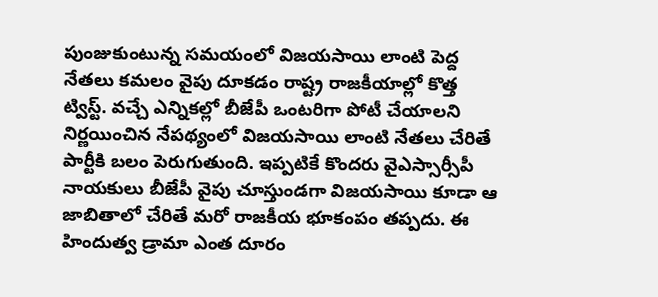పుంజుకుంటున్న సమయంలో విజయసాయి లాంటి పెద్ద నేతలు కమలం వైపు దూకడం రాష్ట్ర రాజకీయాల్లో కొత్త ట్విస్ట్. వచ్చే ఎన్నికల్లో బీజేపీ ఒంటరిగా పోటీ చేయాలని నిర్ణయించిన నేపథ్యంలో విజయసాయి లాంటి నేతలు చేరితే పార్టీకి బలం పెరుగుతుంది. ఇప్పటికే కొందరు వైఎస్సార్సీపీ నాయకులు బీజేపీ వైపు చూస్తుండగా విజయసాయి కూడా ఆ జాబితాలో చేరితే మరో రాజకీయ భూకంపం తప్పదు. ఈ హిందుత్వ డ్రామా ఎంత దూరం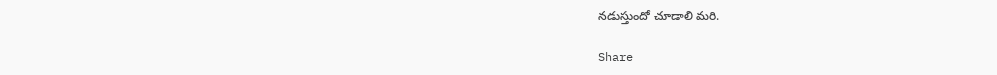నడుస్తుందో చూడాలి మరి.

Share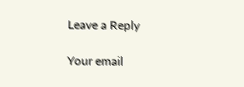Leave a Reply

Your email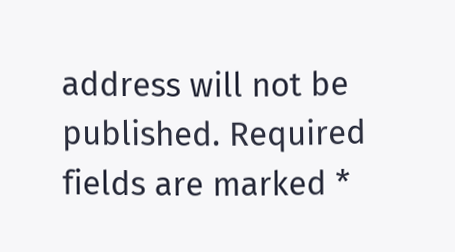address will not be published. Required fields are marked *